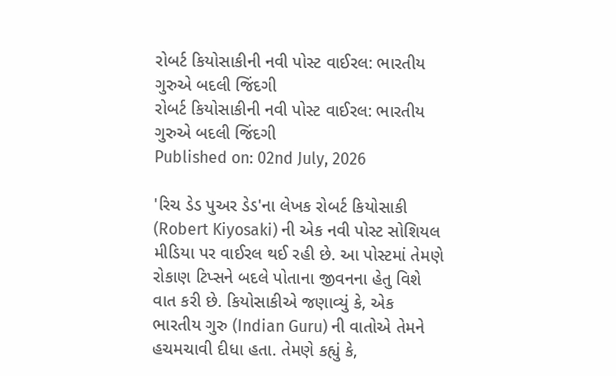રોબર્ટ કિયોસાકીની નવી પોસ્ટ વાઈરલ: ભારતીય ગુરુએ બદલી જિંદગી
રોબર્ટ કિયોસાકીની નવી પોસ્ટ વાઈરલ: ભારતીય ગુરુએ બદલી જિંદગી
Published on: 02nd July, 2026

'રિચ ડેડ પુઅર ડેડ'ના લેખક રોબર્ટ કિયોસાકી (Robert Kiyosaki) ની એક નવી પોસ્ટ સોશિયલ મીડિયા પર વાઈરલ થઈ રહી છે. આ પોસ્ટમાં તેમણે રોકાણ ટિપ્સને બદલે પોતાના જીવનના હેતુ વિશે વાત કરી છે. કિયોસાકીએ જણાવ્યું કે, એક ભારતીય ગુરુ (Indian Guru) ની વાતોએ તેમને હચમચાવી દીધા હતા. તેમણે કહ્યું કે,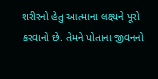શરીરનો હેતુ આત્માના લક્ષ્યને પૂરો કરવાનો છે. તેમને પોતાના જીવનનો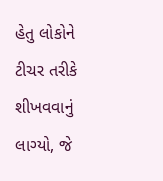હેતુ લોકોને ટીચર તરીકે શીખવવાનું લાગ્યો, જે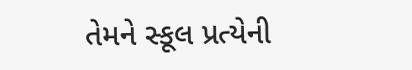તેમને સ્કૂલ પ્રત્યેની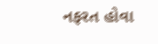નફરત હોવા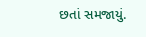છતાં સમજાયું.